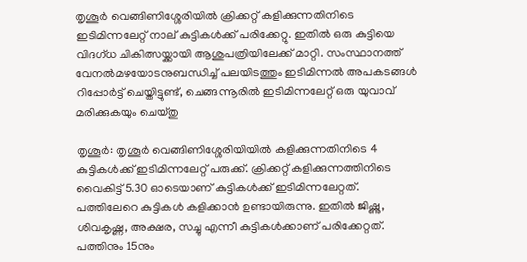തൃശൂർ വെങ്ങിണിശ്ശേരിയിൽ ക്രിക്കറ്റ് കളിക്കുന്നതിനിടെ ഇടിമിന്നലേറ്റ് നാല് കുട്ടികൾക്ക് പരിക്കേറ്റു. ഇതിൽ ഒരു കുട്ടിയെ വിദഗ്ധ ചികിത്സയ്ക്കായി ആശുപത്രിയിലേക്ക് മാറ്റി. സംസ്ഥാനത്ത് വേനൽമഴയോടനുബന്ധിച്ച് പലയിടത്തും ഇടിമിന്നൽ അപകടങ്ങൾ റിപ്പോർട്ട് ചെയ്തിട്ടുണ്ട്, ചെങ്ങന്നൂരിൽ ഇടിമിന്നലേറ്റ് ഒരു യുവാവ് മരിക്കുകയും ചെയ്തു

തൃശൂർ: തൃശൂർ വെങ്ങിണിശ്ശേരിയിയിൽ കളിക്കുന്നതിനിടെ 4 കുട്ടികൾക്ക് ഇടിമിന്നലേറ്റ് പരുക്ക്. ക്രിക്കറ്റ് കളിക്കുന്നത്തിനിടെ വൈകിട്ട് 5.30 ഓടെയാണ് കുട്ടികൾക്ക് ഇടിമിന്നലേറ്റത്. പത്തിലേറെ കുട്ടികൾ കളിക്കാൻ ഉണ്ടായിരുന്നു. ഇതിൽ ജിഷ്ണു, ശിവകൃഷ്ണ, അക്ഷര, സച്ചു എന്നീ കുട്ടികൾക്കാണ് പരിക്കേറ്റത്. പത്തിനും 15നും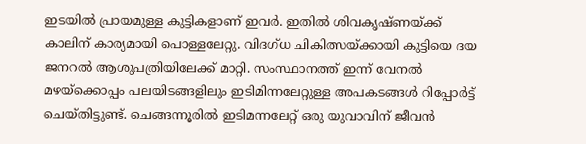ഇടയിൽ പ്രായമുള്ള കുട്ടികളാണ് ഇവർ. ഇതിൽ ശിവകൃഷ്ണയ്ക്ക് കാലിന് കാര്യമായി പൊള്ളലേറ്റു. വിദഗ്ധ ചികിത്സയ്ക്കായി കുട്ടിയെ ദയ ജനറൽ ആശുപത്രിയിലേക്ക് മാറ്റി. സംസ്ഥാനത്ത് ഇന്ന് വേനൽ മഴയ്ക്കൊപ്പം പലയിടങ്ങളിലും ഇടിമിന്നലേറ്റുള്ള അപകടങ്ങൾ റിപ്പോർട്ട് ചെയ്തിട്ടുണ്ട്. ചെങ്ങന്നൂരിൽ ഇടിമന്നലേറ്റ് ഒരു യുവാവിന് ജീവൻ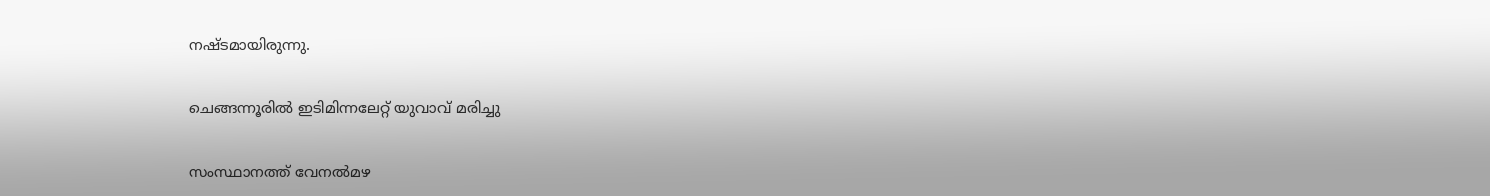നഷ്ടമായിരുന്നു.

ചെങ്ങന്നൂരിൽ ഇടിമിന്നലേറ്റ് യുവാവ് മരിച്ചു

സംസ്ഥാനത്ത് വേനൽമഴ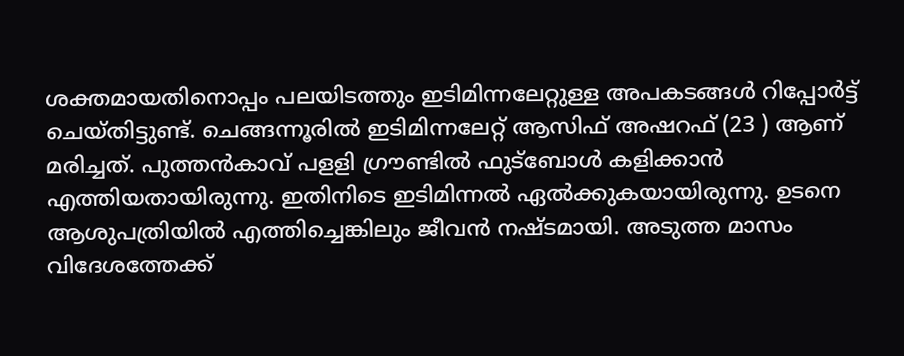ശക്തമായതിനൊപ്പം പലയിടത്തും ഇടിമിന്നലേറ്റുള്ള അപകടങ്ങൾ റിപ്പോർട്ട് ചെയ്തിട്ടുണ്ട്. ചെങ്ങന്നൂരിൽ ഇടിമിന്നലേറ്റ് ആസിഫ് അഷറഫ് (23 ) ആണ് മരിച്ചത്. പുത്തൻകാവ് പളളി ഗ്രൗണ്ടിൽ ഫുട്ബോൾ കളിക്കാൻ എത്തിയതായിരുന്നു. ഇതിനിടെ ഇടിമിന്നൽ ഏൽക്കുകയായിരുന്നു. ഉടനെ ആശുപത്രിയിൽ എത്തിച്ചെങ്കിലും ജീവൻ നഷ്ടമായി. അടുത്ത മാസം വിദേശത്തേക്ക്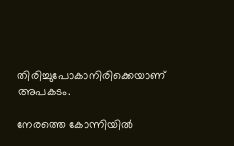തിരിച്ചുപോകാനിരിക്കെയാണ് അപകടം.

നേരത്തെ കോന്നിയിൽ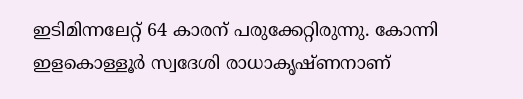ഇടിമിന്നലേറ്റ് 64 കാരന് പരുക്കേറ്റിരുന്നു. കോന്നി ഇളകൊള്ളൂർ സ്വദേശി രാധാകൃഷ്ണനാണ്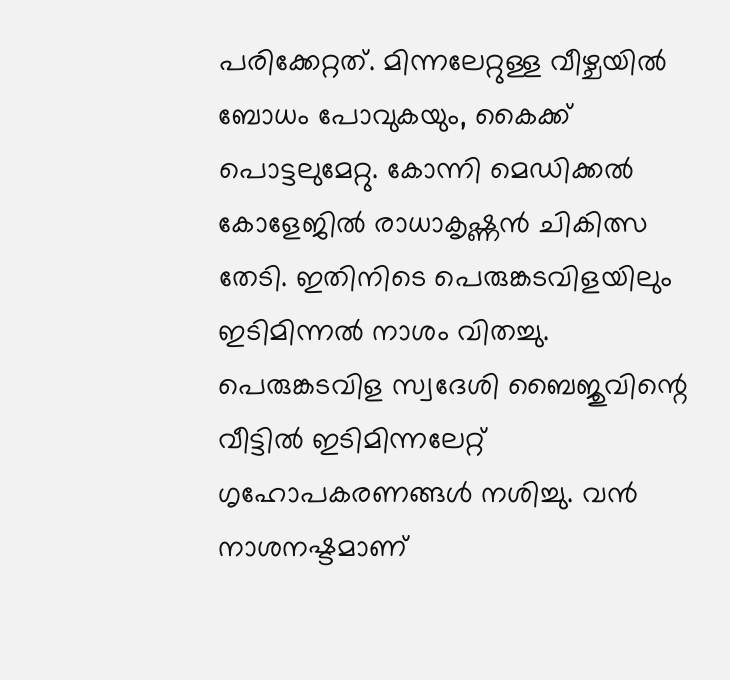പരിക്കേറ്റത്. മിന്നലേറ്റുള്ള വീഴ്ചയിൽ ബോധം പോവുകയും, കൈക്ക് പൊട്ടലുമേറ്റു. കോന്നി മെഡിക്കൽ കോളേജിൽ രാധാകൃഷ്ണൻ ചികിത്സ തേടി. ഇതിനിടെ പെരുങ്കടവിളയിലും ഇടിമിന്നൽ നാശം വിതച്ചു. പെരുങ്കടവിള സ്വദേശി ബൈജുവിന്റെ വീട്ടിൽ ഇടിമിന്നലേറ്റ് ഗൃഹോപകരണങ്ങൾ നശിച്ചു. വൻ നാശനഷ്ടമാണ്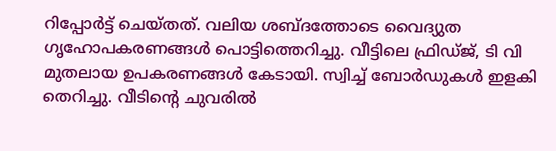റിപ്പോർട്ട് ചെയ്തത്. വലിയ ശബ്ദത്തോടെ വൈദ്യുത ഗൃഹോപകരണങ്ങൾ പൊട്ടിത്തെറിച്ചു. വീട്ടിലെ ഫ്രിഡ്ജ്, ടി വി മുതലായ ഉപകരണങ്ങൾ കേടായി. സ്വിച്ച് ബോർഡുകൾ ഇളകി തെറിച്ചു. വീടിന്‍റെ ചുവരിൽ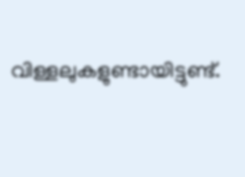വിള്ളലുകളുണ്ടായിട്ടുണ്ട്.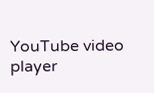YouTube video player